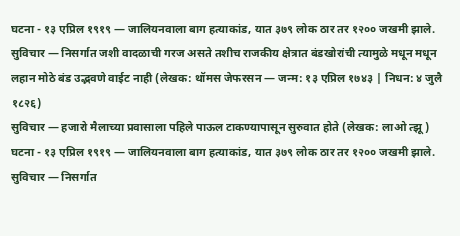घटना - १३ एप्रिल १९१९ — जालियनवाला बाग हत्याकांड, यात ३७९ लोक ठार तर १२०० जखमी झाले.
सुविचार — निसर्गात जशी वादळाची गरज असते तशीच राजकीय क्षेत्रात बंडखोरांची त्यामुळे मधून मधून लहान मोठे बंड उद्भवणे वाईट नाही (लेखक: थॉमस जेफरसन — जन्म: १३ एप्रिल १७४३ | निधन: ४ जुलै १८२६)
सुविचार — हजारो मैलाच्या प्रवासाला पहिले पाऊल टाकण्यापासून सुरुवात होते (लेखक: लाओ त्झू)
घटना - १३ एप्रिल १९१९ — जालियनवाला बाग हत्याकांड, यात ३७९ लोक ठार तर १२०० जखमी झाले.
सुविचार — निसर्गात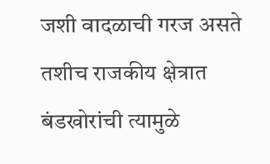जशी वादळाची गरज असते तशीच राजकीय क्षेत्रात बंडखोरांची त्यामुळे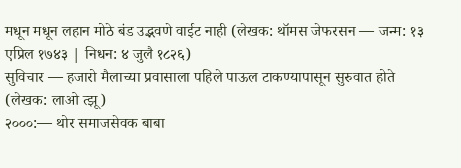मधून मधून लहान मोठे बंड उद्भवणे वाईट नाही (लेखक: थॉमस जेफरसन — जन्म: १३ एप्रिल १७४३ | निधन: ४ जुलै १८२६)
सुविचार — हजारो मैलाच्या प्रवासाला पहिले पाऊल टाकण्यापासून सुरुवात होते (लेखक: लाओ त्झू)
२०००:— थोर समाजसेवक बाबा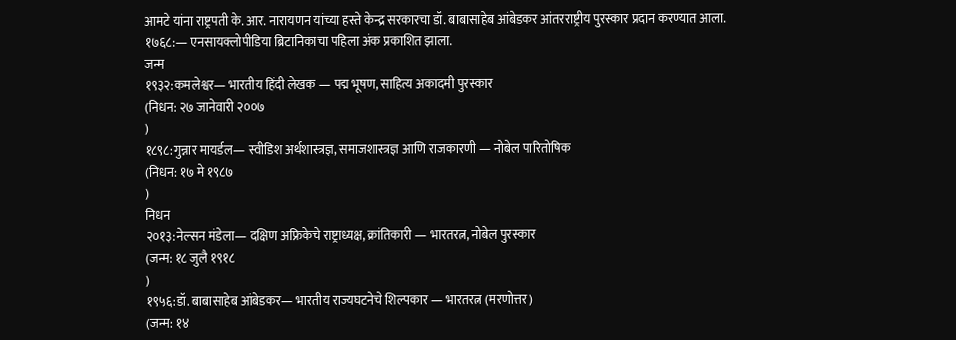आमटे यांना राष्ट्रपती के. आर. नारायणन यांच्या हस्ते केन्द्र सरकारचा डॉ. बाबासाहेब आंबेडकर आंतरराष्ट्रीय पुरस्कार प्रदान करण्यात आला.
१७६८:— एनसायक्लोपीडिया ब्रिटानिकाचा पहिला अंक प्रकाशित झाला.
जन्म
१९३२:कमलेश्वर— भारतीय हिंदी लेखक — पद्म भूषण, साहित्य अकादमी पुरस्कार
(निधन: २७ जानेवारी २००७
)
१८९८:गुन्नार मायर्डल— स्वीडिश अर्थशास्त्रज्ञ, समाजशास्त्रज्ञ आणि राजकारणी — नोबेल पारितोषिक
(निधन: १७ मे १९८७
)
निधन
२०१३:नेल्सन मंडेला— दक्षिण अफ्रिकेचे राष्ट्राध्यक्ष, क्रांतिकारी — भारतरत्न, नोबेल पुरस्कार
(जन्म: १८ जुलै १९१८
)
१९५६:डॉ. बाबासाहेब आंबेडकर— भारतीय राज्यघटनेचे शिल्पकार — भारतरत्न (मरणोत्तर)
(जन्म: १४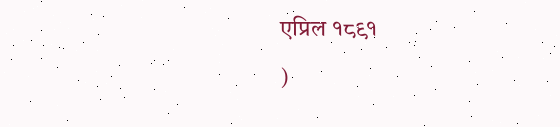एप्रिल १८९१
)